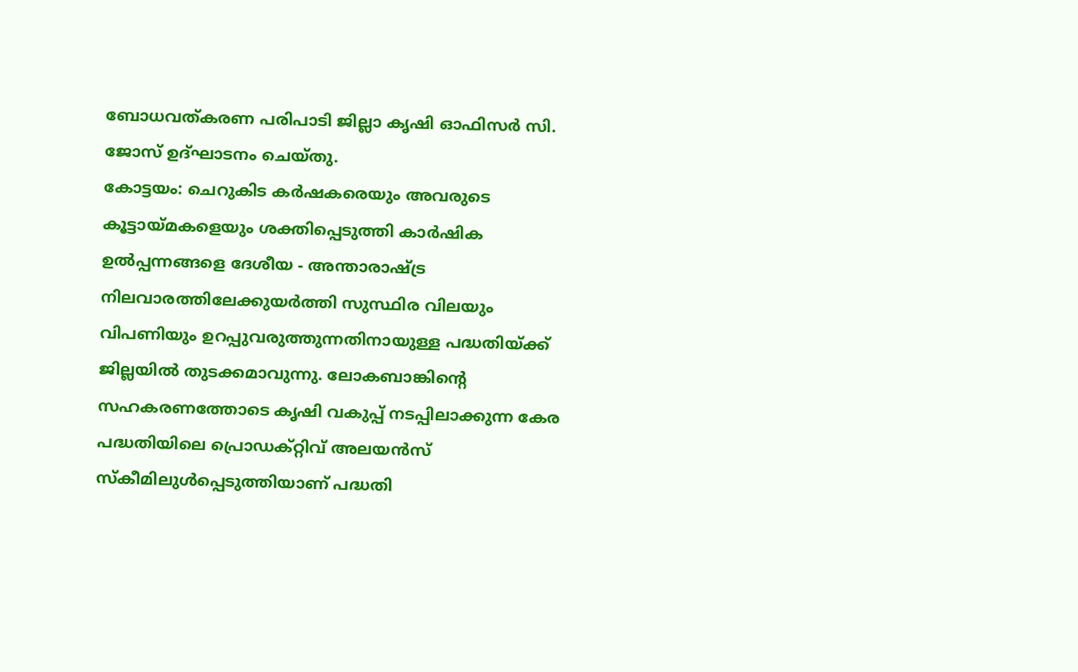ബോധവത്കരണ പരിപാടി ജില്ലാ കൃഷി ഓഫിസർ സി. ജോസ് ഉദ്ഘാടനം ചെയ്തു.
കോട്ടയം: ചെറുകിട കർഷകരെയും അവരുടെ കൂട്ടായ്മകളെയും ശക്തിപ്പെടുത്തി കാർഷിക ഉൽപ്പന്നങ്ങളെ ദേശീയ - അന്താരാഷ്ട്ര നിലവാരത്തിലേക്കുയർത്തി സുസ്ഥിര വിലയും വിപണിയും ഉറപ്പുവരുത്തുന്നതിനായുള്ള പദ്ധതിയ്ക്ക് ജില്ലയിൽ തുടക്കമാവുന്നു. ലോകബാങ്കിന്റെ സഹകരണത്തോടെ കൃഷി വകുപ്പ് നടപ്പിലാക്കുന്ന കേര പദ്ധതിയിലെ പ്രൊഡക്റ്റിവ് അലയൻസ് സ്കീമിലുൾപ്പെടുത്തിയാണ് പദ്ധതി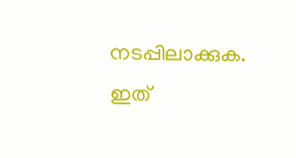നടപ്പിലാക്കുക. ഇത്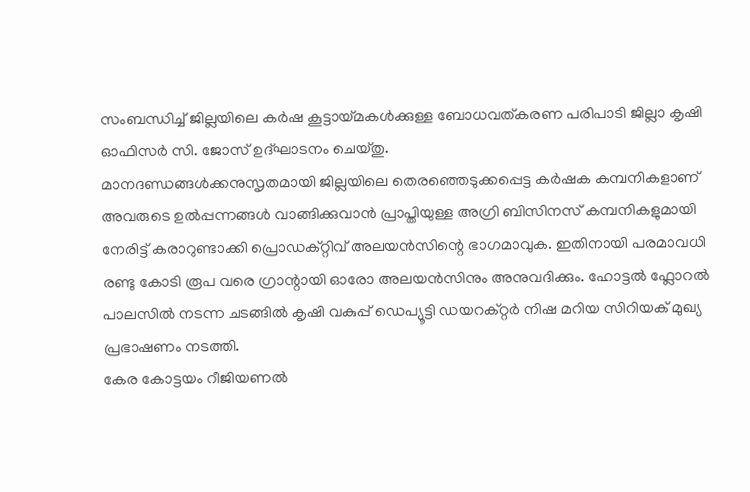സംബന്ധിച്ച് ജില്ലയിലെ കർഷ കൂട്ടായ്മകൾക്കുള്ള ബോധവത്കരണ പരിപാടി ജില്ലാ കൃഷി ഓഫിസർ സി. ജോസ് ഉദ്ഘാടനം ചെയ്തു.
മാനദണ്ഡങ്ങൾക്കനുസൃതമായി ജില്ലയിലെ തെരഞ്ഞെടുക്കപ്പെട്ട കർഷക കമ്പനികളാണ് അവരുടെ ഉൽപ്പന്നങ്ങൾ വാങ്ങിക്കുവാൻ പ്രാപ്തിയുള്ള അഗ്രി ബിസിനസ് കമ്പനികളുമായി നേരിട്ട് കരാറുണ്ടാക്കി പ്രൊഡക്റ്റിവ് അലയൻസിന്റെ ഭാഗമാവുക. ഇതിനായി പരമാവധി രണ്ടു കോടി രൂപ വരെ ഗ്രാന്റായി ഓരോ അലയൻസിനും അനുവദിക്കും. ഹോട്ടൽ ഫ്ലോറൽ പാലസിൽ നടന്ന ചടങ്ങിൽ കൃഷി വകുപ്പ് ഡെപ്യൂട്ടി ഡയറക്റ്റർ നിഷ മറിയ സിറിയക് മുഖ്യ പ്രഭാഷണം നടത്തി.
കേര കോട്ടയം റീജിയണൽ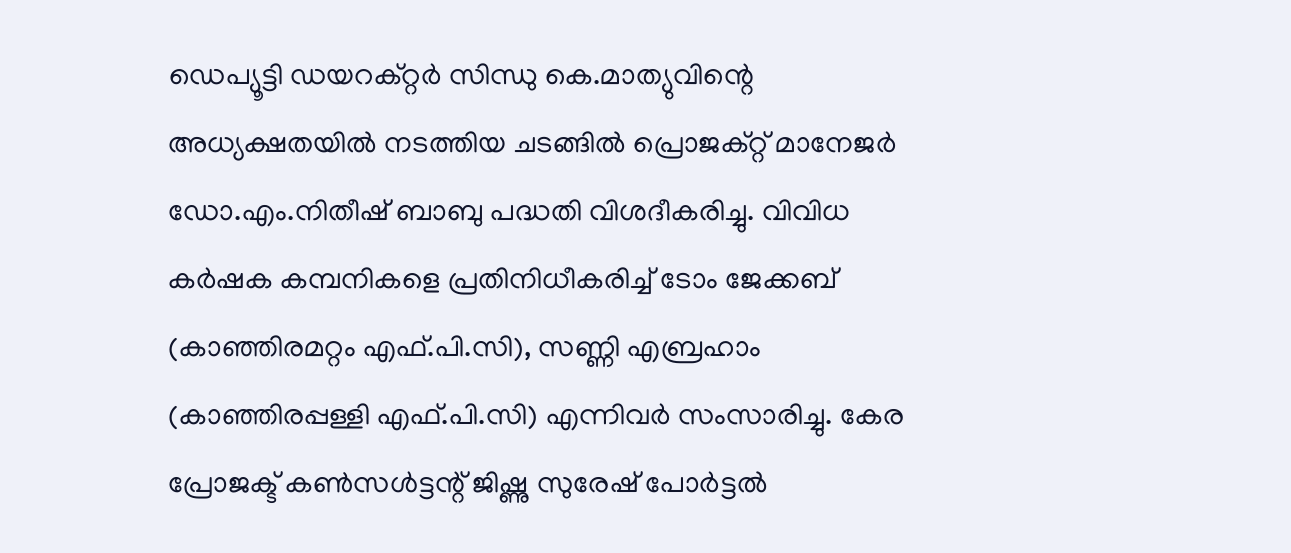ഡെപ്യൂട്ടി ഡയറക്റ്റർ സിന്ധു കെ.മാത്യുവിന്റെ അധ്യക്ഷതയിൽ നടത്തിയ ചടങ്ങിൽ പ്രൊജക്റ്റ് മാനേജർ ഡോ.എം.നിതീഷ് ബാബു പദ്ധതി വിശദീകരിച്ചു. വിവിധ കർഷക കമ്പനികളെ പ്രതിനിധീകരിച്ച് ടോം ജേക്കബ് (കാഞ്ഞിരമറ്റം എഫ്.പി.സി), സണ്ണി എബ്രഹാം (കാഞ്ഞിരപ്പള്ളി എഫ്.പി.സി) എന്നിവർ സംസാരിച്ചു. കേര പ്രോജക്ട് കൺസൾട്ടന്റ് ജിഷ്ണു സുരേഷ് പോർട്ടൽ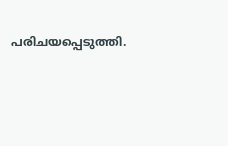പരിചയപ്പെടുത്തി.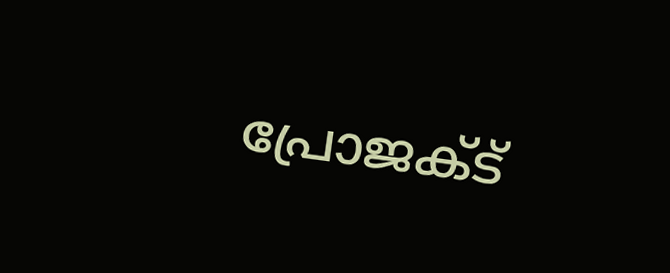പ്രോജക്ട്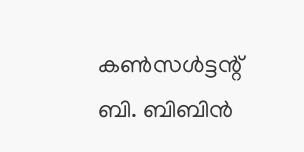കൺസൾട്ടന്റ് ബി. ബിബിൻ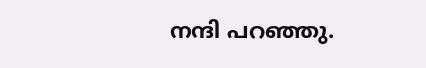നന്ദി പറഞ്ഞു.